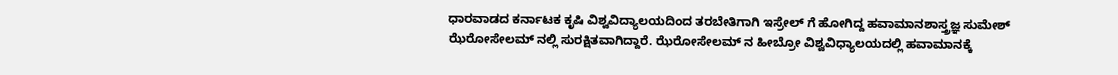ಧಾರವಾಡದ ಕರ್ನಾಟಕ ಕೃಷಿ ವಿಶ್ವವಿದ್ಯಾಲಯದಿಂದ ತರಬೇತಿಗಾಗಿ ಇಸ್ರೇಲ್ ಗೆ ಹೋಗಿದ್ದ ಹವಾಮಾನಶಾಸ್ತ್ರಜ್ಞ ಸುಮೇಶ್ ಝೆರೋಸೇಲಮ್ ನಲ್ಲಿ ಸುರಕ್ಷಿತವಾಗಿದ್ದಾರೆ. ಝೆರೋಸೇಲಮ್ ನ ಹೀಬ್ರೋ ವಿಶ್ವವಿಧ್ಯಾಲಯದಲ್ಲಿ ಹವಾಮಾನಕ್ಕೆ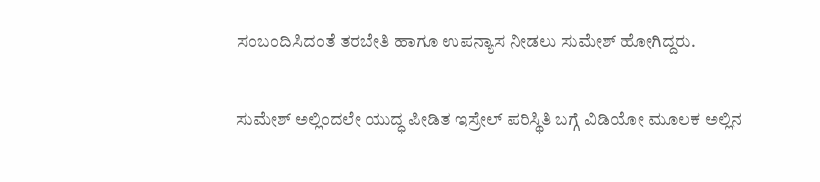ಸಂಬಂದಿಸಿದಂತೆ ತರಬೇತಿ ಹಾಗೂ ಉಪನ್ಯಾಸ ನೀಡಲು ಸುಮೇಶ್ ಹೋಗಿದ್ದರು.

ಸುಮೇಶ್ ಅಲ್ಲಿಂದಲೇ ಯುದ್ಧ ಪೀಡಿತ ಇಸ್ರೇಲ್ ಪರಿಸ್ಥಿತಿ ಬಗ್ಗೆ ವಿಡಿಯೋ ಮೂಲಕ ಅಲ್ಲಿನ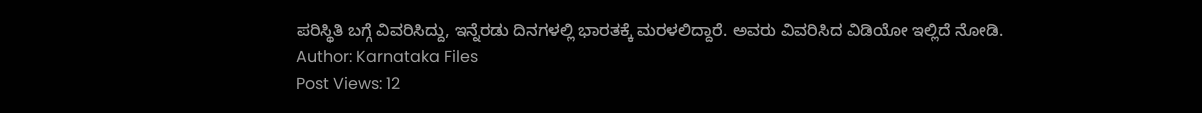ಪರಿಸ್ಥಿತಿ ಬಗ್ಗೆ ವಿವರಿಸಿದ್ದು, ಇನ್ನೆರಡು ದಿನಗಳಲ್ಲಿ ಭಾರತಕ್ಕೆ ಮರಳಲಿದ್ದಾರೆ. ಅವರು ವಿವರಿಸಿದ ವಿಡಿಯೋ ಇಲ್ಲಿದೆ ನೋಡಿ.
Author: Karnataka Files
Post Views: 12